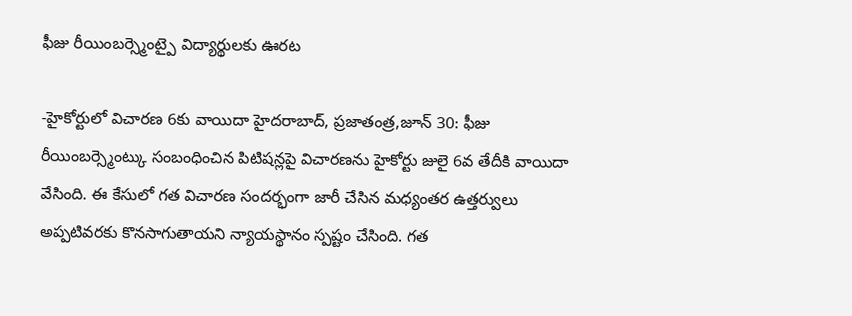ఫీజు రీయింబర్స్మెంట్పై విద్యార్థులకు ఊరట

-హైకోర్టులో విచారణ 6కు వాయిదా హైదరాబాద్, ప్రజాతంత్ర,జూన్ 30: ఫీజు రీయింబర్స్మెంట్కు సంబంధించిన పిటిషన్లపై విచారణను హైకోర్టు జులై 6వ తేదీకి వాయిదా వేసింది. ఈ కేసులో గత విచారణ సందర్భంగా జారీ చేసిన మధ్యంతర ఉత్తర్వులు అప్పటివరకు కొనసాగుతాయని న్యాయస్థానం స్పష్టం చేసింది. గత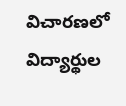విచారణలో విద్యార్థుల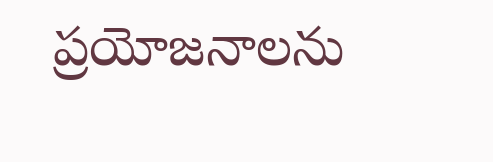ప్రయోజనాలను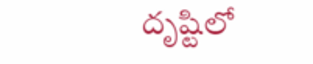దృష్టిలో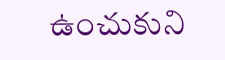ఉంచుకుని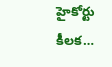హైకోర్టు కీలక…